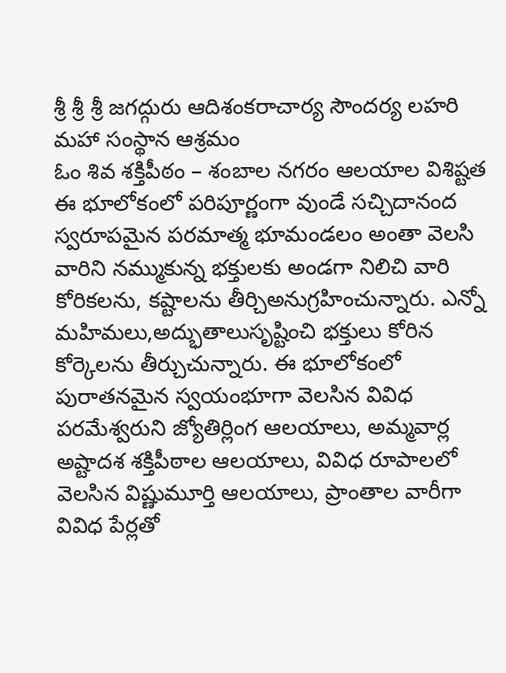శ్రీ శ్రీ శ్రీ జగద్గురు ఆదిశంకరాచార్య సౌందర్య లహరి మహా సంస్థాన ఆశ్రమం
ఓం శివ శక్తిపీఠం – శంబాల నగరం ఆలయాల విశిష్టత
ఈ భూలోకంలో పరిపూర్ణంగా వుండే సచ్చిదానంద స్వరూపమైన పరమాత్మ భూమండలం అంతా వెలసి వారిని నమ్ముకున్న భక్తులకు అండగా నిలిచి వారి కోరికలను, కష్టాలను తీర్చిఅనుగ్రహించున్నారు. ఎన్నో మహిమలు,అద్భుతాలుసృష్టించి భక్తులు కోరిన కోర్కెలను తీర్చుచున్నారు. ఈ భూలోకంలో పురాతనమైన స్వయంభూగా వెలసిన వివిధ పరమేశ్వరుని జ్యోతిర్లింగ ఆలయాలు, అమ్మవార్ల అష్టాదశ శక్తిపీఠాల ఆలయాలు, వివిధ రూపాలలో వెలసిన విష్ణుమూర్తి ఆలయాలు, ప్రాంతాల వారీగా వివిధ పేర్లతో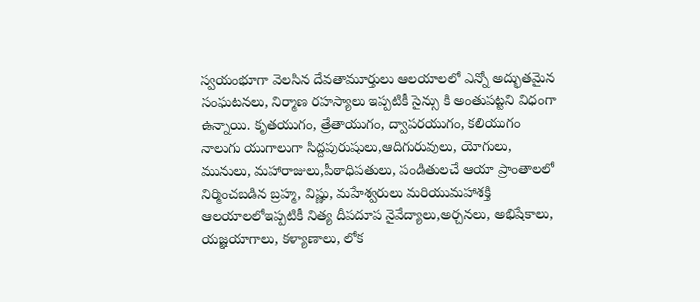స్వయంభూగా వెలసిన దేవతామూర్తులు ఆలయాలలో ఎన్నో అద్భుతమైన సంఘటనలు, నిర్మాణ రహస్యాలు ఇప్పటికీ సైన్సు కి అంతుపట్టని విధంగా ఉన్నాయి. కృతయుగం, త్రేతాయుగం, ద్వాపరయుగం, కలియుగం నాలుగు యుగాలుగా సిద్దపురుషులు,ఆదిగురువులు, యోగులు, మునులు, మహారాజులు,పీఠాధిపతులు, పండితులచే ఆయా ప్రాంతాలలో నిర్మించబడిన బ్రహ్మ, విష్ణు, మహేశ్వరులు మరియుమహాశక్తి ఆలయాలలోఇప్పటికీ నిత్య దీపదూప నైవేద్యాలు,అర్చనలు, అభిషేకాలు, యజ్ఞయాగాలు, కళ్యాణాలు, లోక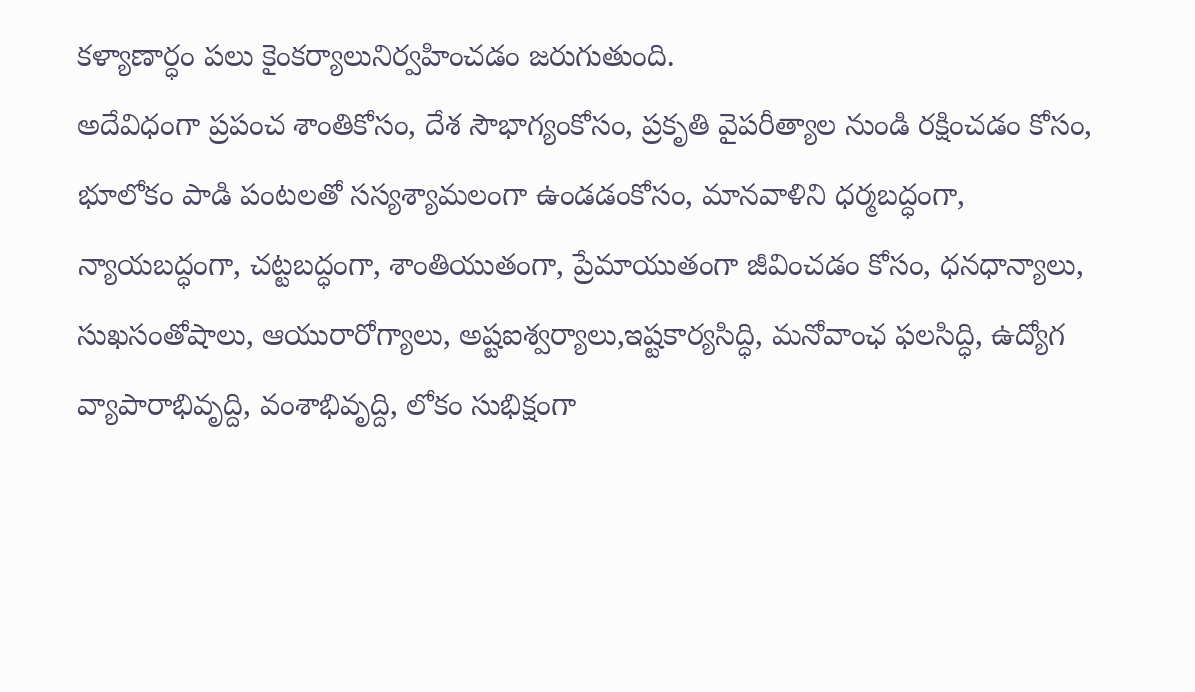కళ్యాణార్ధం పలు కైంకర్యాలునిర్వహించడం జరుగుతుంది.
అదేవిధంగా ప్రపంచ శాంతికోసం, దేశ సౌభాగ్యంకోసం, ప్రకృతి వైపరీత్యాల నుండి రక్షించడం కోసం, భూలోకం పాడి పంటలతో సస్యశ్యామలంగా ఉండడంకోసం, మానవాళిని ధర్మబద్ధంగా, న్యాయబద్ధంగా, చట్టబద్ధంగా, శాంతియుతంగా, ప్రేమాయుతంగా జీవించడం కోసం, ధనధాన్యాలు, సుఖసంతోషాలు, ఆయురారోగ్యాలు, అష్టఐశ్వర్యాలు,ఇష్టకార్యసిద్ధి, మనోవాంఛ ఫలసిద్ధి, ఉద్యోగ వ్యాపారాభివృద్ది, వంశాభివృద్ది, లోకం సుభిక్షంగా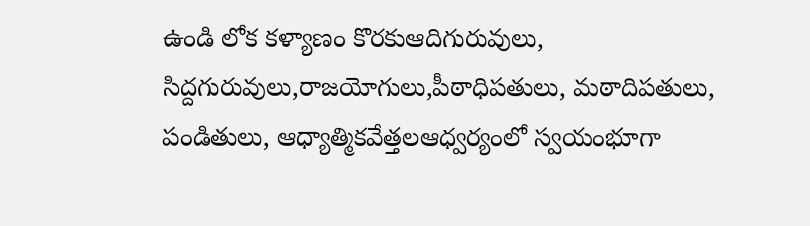ఉండి లోక కళ్యాణం కొరకుఆదిగురువులు, సిద్దగురువులు,రాజయోగులు,పీఠాధిపతులు, మఠాదిపతులు, పండితులు, ఆధ్యాత్మికవేత్తలఆధ్వర్యంలో స్వయంభూగా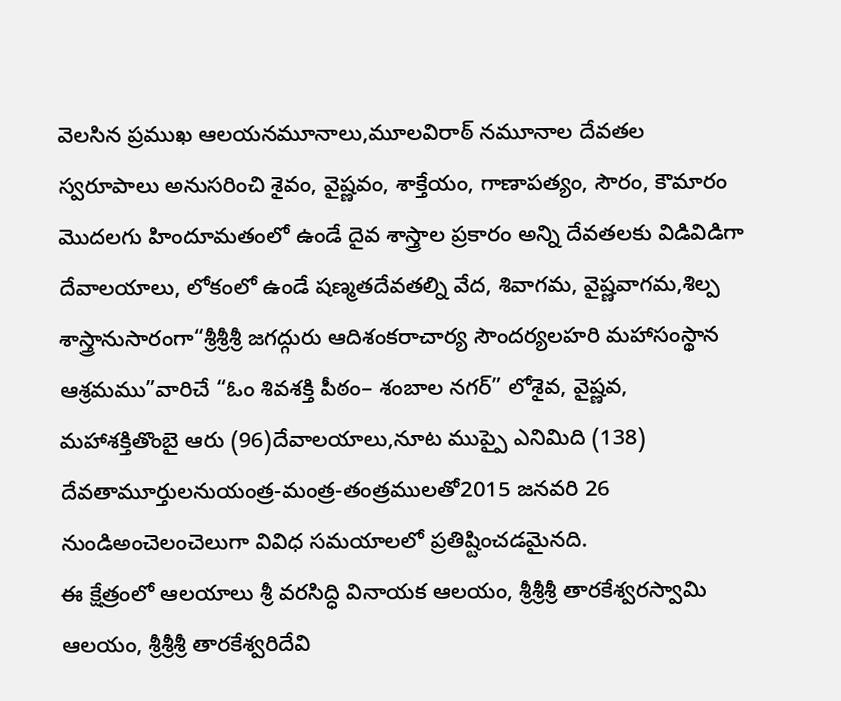వెలసిన ప్రముఖ ఆలయనమూనాలు,మూలవిరాఠ్ నమూనాల దేవతల స్వరూపాలు అనుసరించి శైవం, వైష్ణవం, శాక్తేయం, గాణాపత్యం, సౌరం, కౌమారం మొదలగు హిందూమతంలో ఉండే దైవ శాస్త్రాల ప్రకారం అన్ని దేవతలకు విడివిడిగా దేవాలయాలు, లోకంలో ఉండే షణ్మతదేవతల్ని వేద, శివాగమ, వైష్ణవాగమ,శిల్ప శాస్త్రానుసారంగా“శ్రీశ్రీశ్రీ జగద్గురు ఆదిశంకరాచార్య సౌందర్యలహరి మహాసంస్థాన ఆశ్రమము”వారిచే “ఓం శివశక్తి పీఠం– శంబాల నగర్” లోశైవ, వైష్ణవ, మహాశక్తితొంబై ఆరు (96)దేవాలయాలు,నూట ముప్పై ఎనిమిది (138) దేవతామూర్తులనుయంత్ర-మంత్ర-తంత్రములతో2015 జనవరి 26 నుండిఅంచెలంచెలుగా వివిధ సమయాలలో ప్రతిష్టించడమైనది.
ఈ క్షేత్రంలో ఆలయాలు శ్రీ వరసిద్ధి వినాయక ఆలయం, శ్రీశ్రీశ్రీ తారకేశ్వరస్వామి ఆలయం, శ్రీశ్రీశ్రీ తారకేశ్వరిదేవి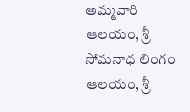అమ్మవారి ఆలయం, శ్రీ సోమనాధ లింగం ఆలయం, శ్రీ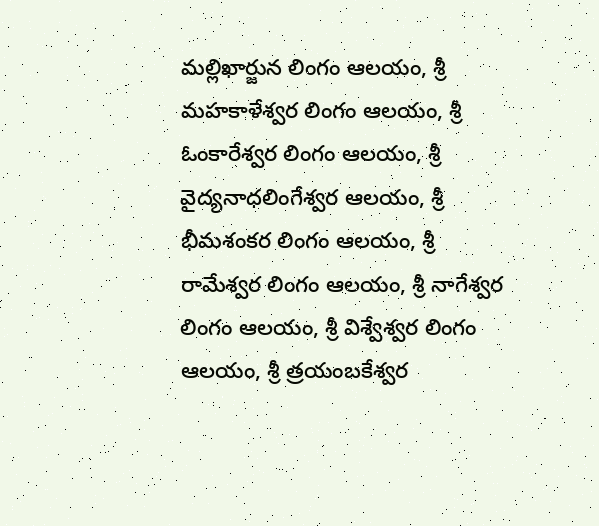మల్లిఖార్జున లింగం ఆలయం, శ్రీ మహకాళేశ్వర లింగం ఆలయం, శ్రీ ఓంకారేశ్వర లింగం ఆలయం, శ్రీ వైద్యనాధలింగేశ్వర ఆలయం, శ్రీ భీమశంకర లింగం ఆలయం, శ్రీ రామేశ్వర లింగం ఆలయం, శ్రీ నాగేశ్వర లింగం ఆలయం, శ్రీ విశ్వేశ్వర లింగం ఆలయం, శ్రీ త్రయంబకేశ్వర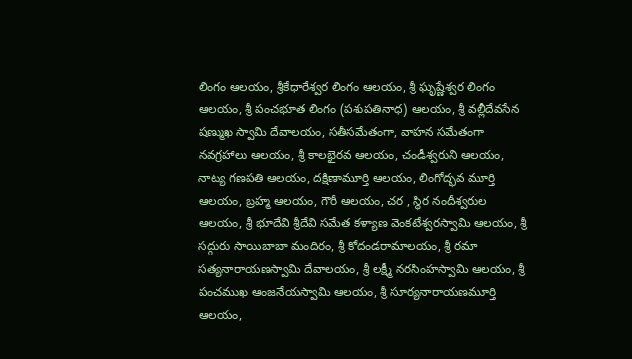లింగం ఆలయం, శ్రీకేధారేశ్వర లింగం ఆలయం, శ్రీ ఘృష్ణేశ్వర లింగం ఆలయం, శ్రీ పంచభూత లింగం (పశుపతినాధ) ఆలయం, శ్రీ వల్లీదేవసేన షణ్ముఖ స్వామి దేవాలయం, సతీసమేతంగా, వాహన సమేతంగా నవగ్రహాలు ఆలయం, శ్రీ కాలభైరవ ఆలయం, చండీశ్వరుని ఆలయం, నాట్య గణపతి ఆలయం, దక్షిణామూర్తి ఆలయం, లింగోద్భవ మూర్తి ఆలయం, బ్రహ్మ ఆలయం, గౌరీ ఆలయం, చర , స్థిర నందీశ్వరుల ఆలయం, శ్రీ భూదేవి శ్రీదేవి సమేత కళ్యాణ వెంకటేశ్వరస్వామి ఆలయం, శ్రీ సద్గురు సాయిబాబా మందిరం, శ్రీ కోదండరామాలయం, శ్రీ రమా సత్యనారాయణస్వామి దేవాలయం, శ్రీ లక్ష్మీ నరసింహస్వామి ఆలయం, శ్రీ పంచముఖ ఆంజనేయస్వామి ఆలయం, శ్రీ సూర్యనారాయణమూర్తి ఆలయం,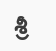శ్రీ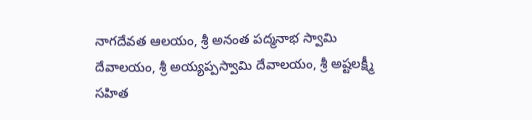నాగదేవత ఆలయం, శ్రీ అనంత పద్మనాభ స్వామి దేవాలయం, శ్రీ అయ్యప్పస్వామి దేవాలయం, శ్రీ అష్టలక్ష్మీ సహిత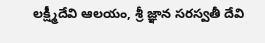లక్ష్మీదేవి ఆలయం, శ్రీ జ్ఞాన సరస్వతీ దేవి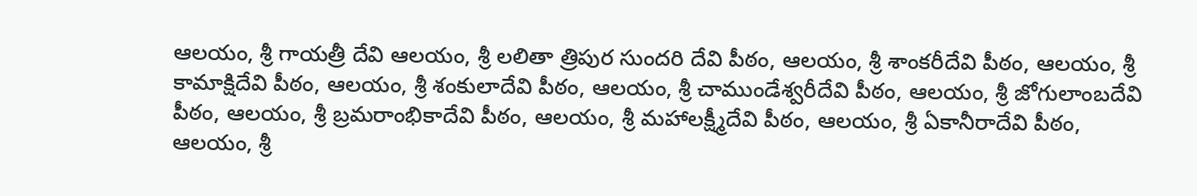ఆలయం, శ్రీ గాయత్రీ దేవి ఆలయం, శ్రీ లలితా త్రిపుర సుందరి దేవి పీఠం, ఆలయం, శ్రీ శాంకరీదేవి పీఠం, ఆలయం, శ్రీ కామాక్షిదేవి పీఠం, ఆలయం, శ్రీ శంకులాదేవి పీఠం, ఆలయం, శ్రీ చాముండేశ్వరీదేవి పీఠం, ఆలయం, శ్రీ జోగులాంబదేవి పీఠం, ఆలయం, శ్రీ బ్రమరాంభికాదేవి పీఠం, ఆలయం, శ్రీ మహాలక్ష్మీదేవి పీఠం, ఆలయం, శ్రీ ఏకానీరాదేవి పీఠం, ఆలయం, శ్రీ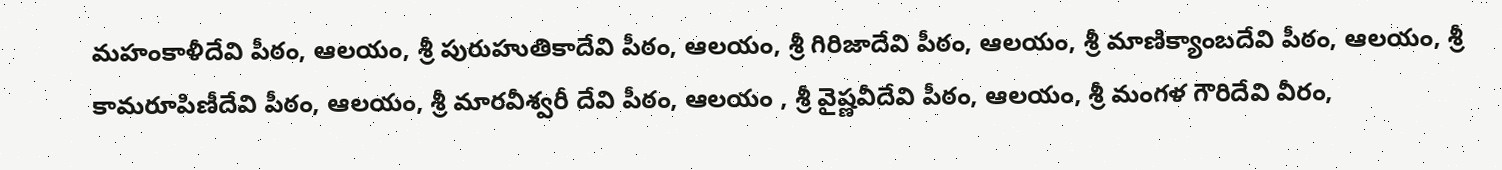మహంకాళీదేవి పీఠం, ఆలయం, శ్రీ పురుహుతికాదేవి పీఠం, ఆలయం, శ్రీ గిరిజాదేవి పీఠం, ఆలయం, శ్రీ మాణిక్యాంబదేవి పీఠం, ఆలయం, శ్రీ కామరూపిణీదేవి పీఠం, ఆలయం, శ్రీ మారవీశ్వరీ దేవి పీఠం, ఆలయం , శ్రీ వైష్ణవీదేవి పీఠం, ఆలయం, శ్రీ మంగళ గౌరిదేవి వీరం,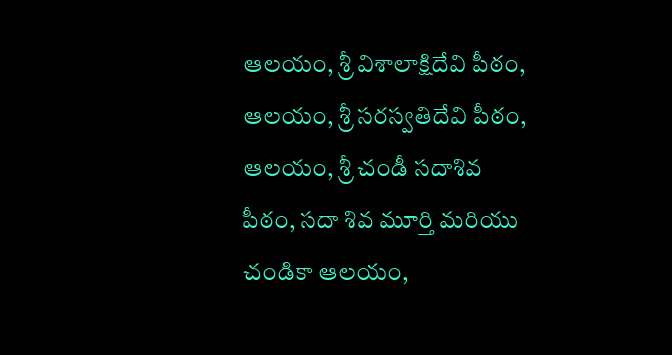ఆలయం, శ్రీ విశాలాక్షిదేవి పీఠం, ఆలయం, శ్రీ సరస్వతిదేవి పీఠం, ఆలయం, శ్రీ చండీ సదాశివ పీఠం, సదా శివ మూర్తి మరియు చండికా ఆలయం,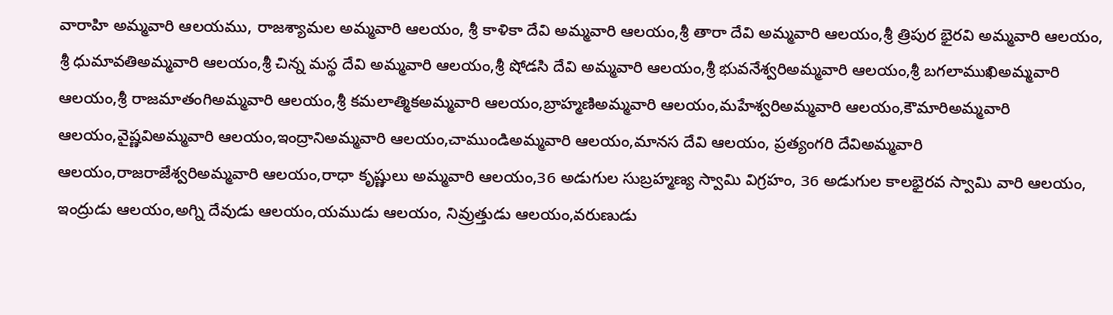వారాహి అమ్మవారి ఆలయము, రాజశ్యామల అమ్మవారి ఆలయం, శ్రీ కాళికా దేవి అమ్మవారి ఆలయం,శ్రీ తారా దేవి అమ్మవారి ఆలయం,శ్రీ త్రిపుర భైరవి అమ్మవారి ఆలయం, శ్రీ ధుమావతిఅమ్మవారి ఆలయం,శ్రీ చిన్న మస్థ దేవి అమ్మవారి ఆలయం,శ్రీ షోడసి దేవి అమ్మవారి ఆలయం,శ్రీ భువనేశ్వరిఅమ్మవారి ఆలయం,శ్రీ బగలాముఖిఅమ్మవారి ఆలయం,శ్రీ రాజమాతంగిఅమ్మవారి ఆలయం,శ్రీ కమలాత్మికఅమ్మవారి ఆలయం,బ్రాహ్మణిఅమ్మవారి ఆలయం,మహేశ్వరిఅమ్మవారి ఆలయం,కౌమారిఅమ్మవారి ఆలయం,వైష్ణవిఅమ్మవారి ఆలయం,ఇంద్రానిఅమ్మవారి ఆలయం,చాముండిఅమ్మవారి ఆలయం,మానస దేవి ఆలయం, ప్రత్యంగరి దేవిఅమ్మవారి ఆలయం,రాజరాజేశ్వరిఅమ్మవారి ఆలయం,రాధా కృష్ణులు అమ్మవారి ఆలయం,36 అడుగుల సుబ్రహ్మణ్య స్వామి విగ్రహం, 36 అడుగుల కాలభైరవ స్వామి వారి ఆలయం, ఇంద్రుడు ఆలయం,అగ్ని దేవుడు ఆలయం,యముడు ఆలయం, నివ్రుత్తుడు ఆలయం,వరుణుడు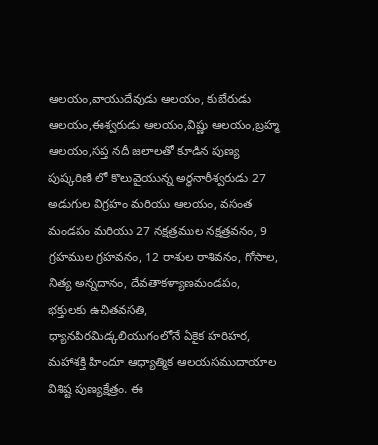ఆలయం,వాయుదేవుడు ఆలయం, కుబేరుడు ఆలయం,ఈశ్వరుడు ఆలయం,విష్ణు ఆలయం,బ్రహ్మ ఆలయం,సప్త నదీ జలాలతో కూడిన పుణ్య పుష్కరిణి లో కొలువైయున్న అర్ధనారీశ్వరుడు 27 అడుగుల విగ్రహం మరియు ఆలయం, వసంత మండపం మరియు 27 నక్షత్రముల నక్షత్రవనం, 9 గ్రహముల గ్రహవనం, 12 రాశుల రాశివనం, గోసాల, నిత్య అన్నదానం, దేవతాకళ్యాణమండపం, భక్తులకు ఉచితవసతి, ధ్యానపిరమిడ్కలియుగంలోనే ఏకైక హరిహర, మహాశక్తి హిందూ ఆధ్యాత్మిక ఆలయసముదాయాల విశిష్ట పుణ్యక్షేత్రం. ఈ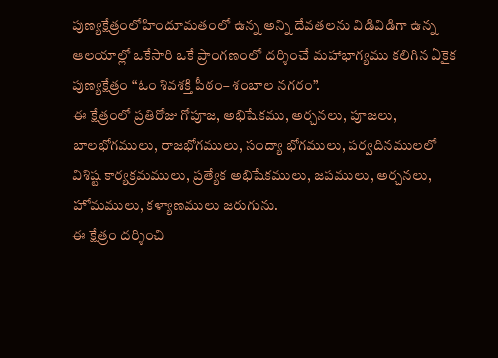పుణ్యక్షేత్రంలోహిందూమతంలో ఉన్న అన్ని దేవతలను విడివిడిగా ఉన్న ఆలయాల్లో ఒకేసారి ఒకే ప్రాంగణంలో దర్శించే మహాభాగ్యము కలిగిన ఏకైక పుణ్యక్షేత్రం “ఓం శివశక్తి పీఠం– శంబాల నగరం”.
ఈ క్షేత్రంలో ప్రతిరోజు గోపూజ, అభిషేకము, అర్చనలు, పూజలు, బాలభోగములు, రాజభోగములు, సంద్యా భోగములు, పర్వదినములలో విశిష్ట కార్యక్రమములు, ప్రత్యేక అభిషేకములు, జపములు, అర్చనలు, హోమములు, కళ్యాణములు జరుగును.
ఈ క్షేత్రం దర్శించి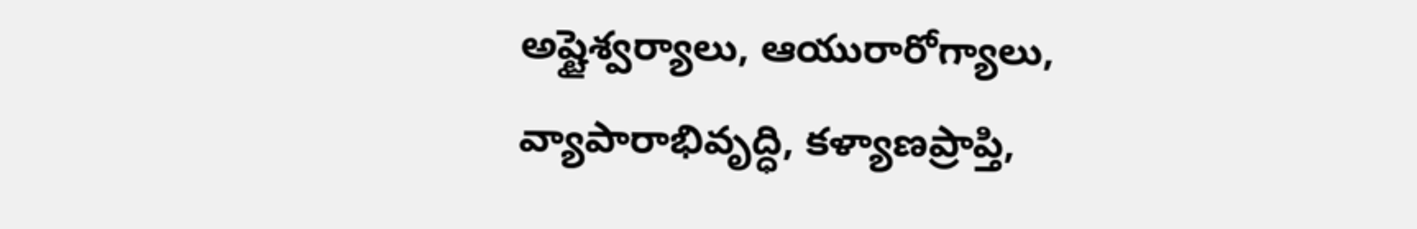అష్టైశ్వర్యాలు, ఆయురారోగ్యాలు, వ్యాపారాభివృద్ధి, కళ్యాణప్రాప్తి,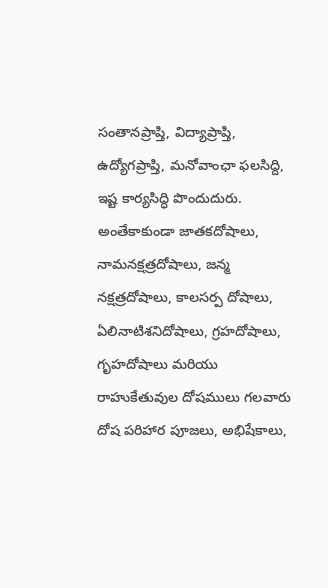సంతానప్రాప్తి, విద్యాప్రాప్తి, ఉద్యోగప్రాప్తి, మనోవాంఛా ఫలసిద్ది, ఇష్ట కార్యసిద్ధి పొందుదురు. అంతేకాకుండా జాతకదోషాలు, నామనక్షత్రదోషాలు, జన్మ నక్షత్రదోషాలు, కాలసర్ప దోషాలు, ఏలినాటిశనిదోషాలు, గ్రహదోషాలు, గృహదోషాలు మరియు రాహుకేతువుల దోషములు గలవారు దోష పరిహార పూజలు, అభిషేకాలు,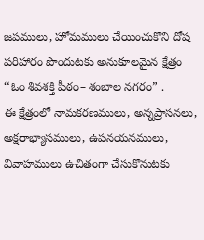జపములు, హోమములు చేయించుకొని దోష పరిహారం పొందుటకు అనుకూలమైన క్షేత్రం “ఓం శివశక్తి పీఠం– శంబాల నగరం” .
ఈ క్షేత్రంలో నామకరణములు, అన్నప్రాసనలు, అక్షరాభ్యాసములు, ఉపనయనములు, వివాహములు ఉచితంగా చేసుకొనుటకు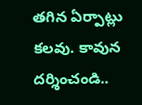తగిన ఏర్పాట్లు కలవు. కావున దర్శించండి..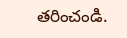తరించండి.